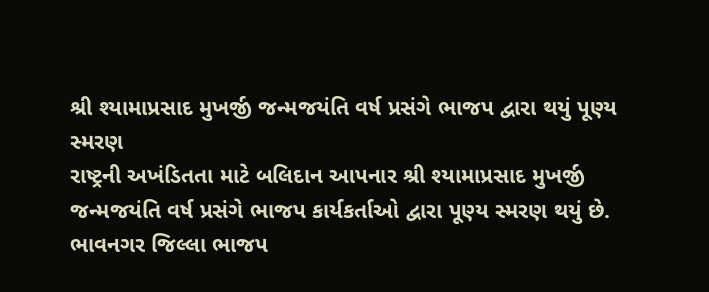શ્રી શ્યામાપ્રસાદ મુખર્જી જન્મજયંતિ વર્ષ પ્રસંગે ભાજપ દ્વારા થયું પૂણ્ય સ્મરણ
રાષ્ટ્રની અખંડિતતા માટે બલિદાન આપનાર શ્રી શ્યામાપ્રસાદ મુખર્જી જન્મજયંતિ વર્ષ પ્રસંગે ભાજપ કાર્યકર્તાઓ દ્વારા પૂણ્ય સ્મરણ થયું છે. ભાવનગર જિલ્લા ભાજપ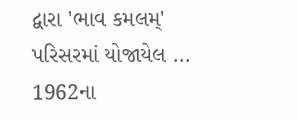દ્વારા 'ભાવ કમલમ્' પરિસરમાં યોજાયેલ ...
1962ના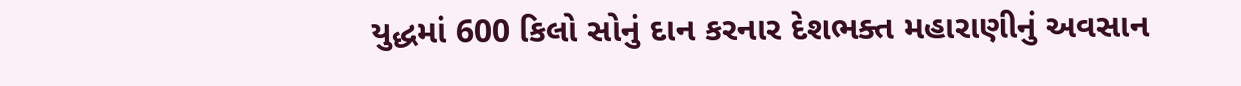યુદ્ધમાં 600 કિલો સોનું દાન કરનાર દેશભક્ત મહારાણીનું અવસાન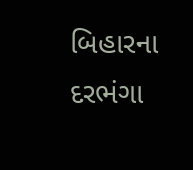બિહારના દરભંગા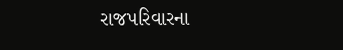રાજપરિવારના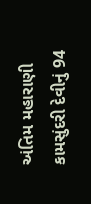અંતિમ મહારાણી કામસુંદરી દેવીનું 94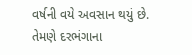વર્ષની વયે અવસાન થયું છે. તેમણે દરભંગાના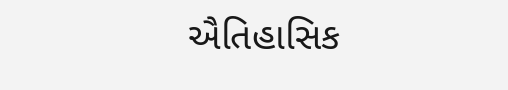ઐતિહાસિક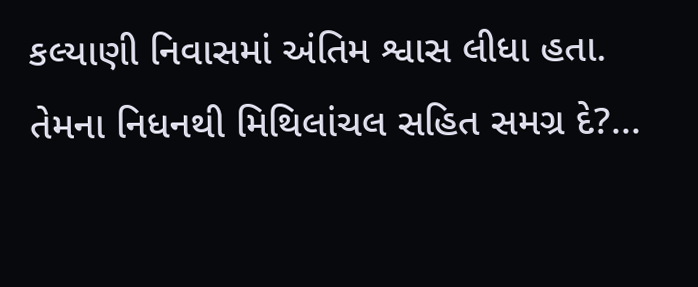કલ્યાણી નિવાસમાં અંતિમ શ્વાસ લીધા હતા. તેમના નિધનથી મિથિલાંચલ સહિત સમગ્ર દે?...